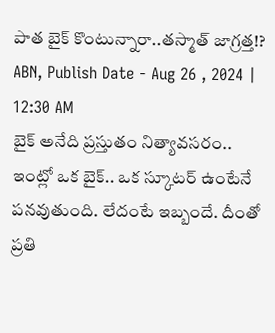పాత బైక్ కొంటున్నారా..తస్మాత్ జాగ్రత్త!?
ABN, Publish Date - Aug 26 , 2024 | 12:30 AM
బైక్ అనేది ప్రస్తుతం నిత్యావసరం.. ఇంట్లో ఒక బైక్.. ఒక స్కూటర్ ఉంటేనే పనవుతుంది. లేదంటే ఇబ్బందే. దీంతో ప్రతి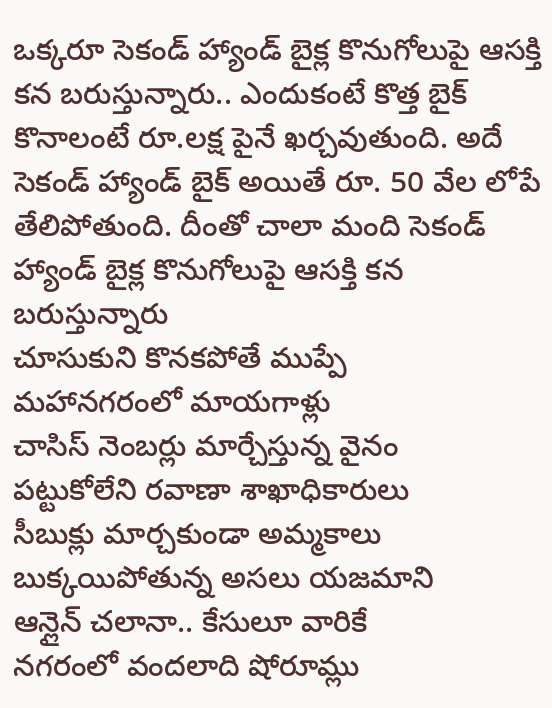ఒక్కరూ సెకండ్ హ్యాండ్ బైక్ల కొనుగోలుపై ఆసక్తి కన బరుస్తున్నారు.. ఎందుకంటే కొత్త బైక్ కొనాలంటే రూ.లక్ష పైనే ఖర్చవుతుంది. అదే సెకండ్ హ్యాండ్ బైక్ అయితే రూ. 50 వేల లోపే తేలిపోతుంది. దీంతో చాలా మంది సెకండ్ హ్యాండ్ బైక్ల కొనుగోలుపై ఆసక్తి కన బరుస్తున్నారు
చూసుకుని కొనకపోతే ముప్పే
మహానగరంలో మాయగాళ్లు
చాసిస్ నెంబర్లు మార్చేస్తున్న వైనం
పట్టుకోలేని రవాణా శాఖాధికారులు
సీబుక్లు మార్చకుండా అమ్మకాలు
బుక్కయిపోతున్న అసలు యజమాని
ఆన్లైన్ చలానా.. కేసులూ వారికే
నగరంలో వందలాది షోరూమ్లు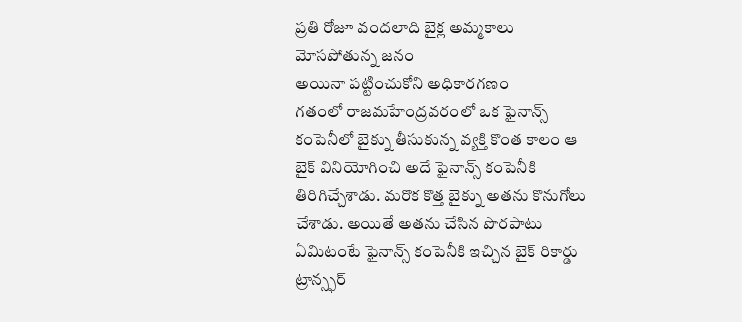ప్రతి రోజూ వందలాది బైక్ల అమ్మకాలు
మోసపోతున్న జనం
అయినా పట్టించుకోని అధికారగణం
గతంలో రాజమహేంద్రవరంలో ఒక ఫైనాన్స్ కంపెనీలో బైక్ను తీసుకున్న వ్యక్తి కొంత కాలం ఆ బైక్ వినియోగించి అదే ఫైనాన్స్ కంపెనీకి తిరిగిచ్చేశాడు. మరొక కొత్త బైక్ను అతను కొనుగోలు చేశాడు. అయితే అతను చేసిన పొరపాటు ఏమిటంటే ఫైనాన్స్ కంపెనీకి ఇచ్చిన బైక్ రికార్డు ట్రాన్స్ఫర్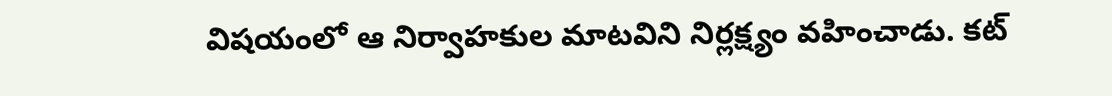విషయంలో ఆ నిర్వాహకుల మాటవిని నిర్లక్ష్యం వహించాడు. కట్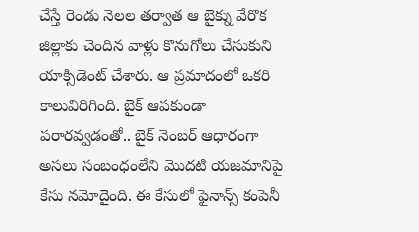చేస్తే రెండు నెలల తర్వాత ఆ బైక్ను వేరొక జిల్లాకు చెందిన వాళ్లు కొనుగోలు చేసుకుని యాక్సిడెంట్ చేశారు. ఆ ప్రమాదంలో ఒకరి కాలువిరిగింది. బైక్ ఆపకుండా పరారవ్వడంతో.. బైక్ నెంబర్ ఆధారంగా అసలు సంబంధంలేని మొదటి యజమానిపై కేసు నమోదైంది. ఈ కేసులో ఫైనాన్స్ కంపెనీ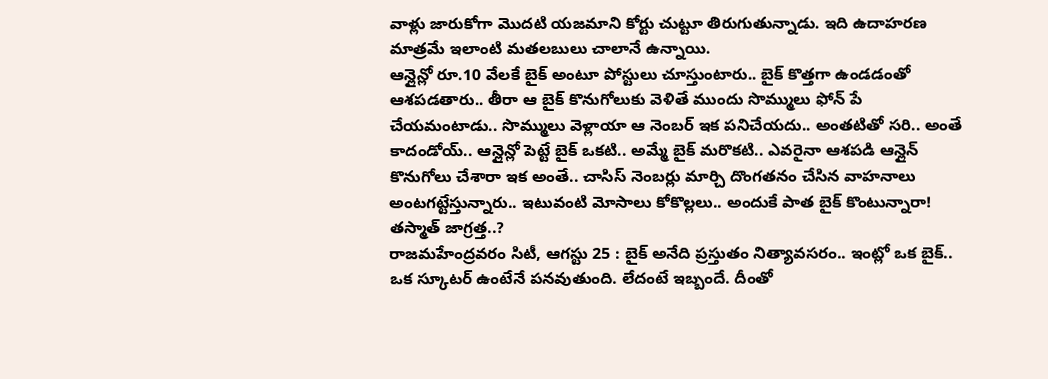వాళ్లు జారుకోగా మొదటి యజమాని కోర్టు చుట్టూ తిరుగుతున్నాడు. ఇది ఉదాహరణ మాత్రమే ఇలాంటి మతలబులు చాలానే ఉన్నాయి.
ఆన్లైన్లో రూ.10 వేలకే బైక్ అంటూ పోస్టులు చూస్తుంటారు.. బైక్ కొత్తగా ఉండడంతో ఆశపడతారు.. తీరా ఆ బైక్ కొనుగోలుకు వెళితే ముందు సొమ్ములు ఫోన్ పే చేయమంటాడు.. సొమ్ములు వెళ్లాయా ఆ నెంబర్ ఇక పనిచేయదు.. అంతటితో సరి.. అంతే కాదండోయ్.. ఆన్లైన్లో పెట్టే బైక్ ఒకటి.. అమ్మే బైక్ మరొకటి.. ఎవరైనా ఆశపడి ఆన్లైన్ కొనుగోలు చేశారా ఇక అంతే.. చాసిస్ నెంబర్లు మార్చి దొంగతనం చేసిన వాహనాలు అంటగట్టేస్తున్నారు.. ఇటువంటి మోసాలు కోకొల్లలు.. అందుకే పాత బైక్ కొంటున్నారా! తస్మాత్ జాగ్రత్త..?
రాజమహేంద్రవరం సిటీ, ఆగస్టు 25 : బైక్ అనేది ప్రస్తుతం నిత్యావసరం.. ఇంట్లో ఒక బైక్.. ఒక స్కూటర్ ఉంటేనే పనవుతుంది. లేదంటే ఇబ్బందే. దీంతో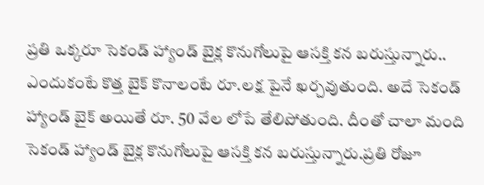ప్రతి ఒక్కరూ సెకండ్ హ్యాండ్ బైక్ల కొనుగోలుపై ఆసక్తి కన బరుస్తున్నారు.. ఎందుకంటే కొత్త బైక్ కొనాలంటే రూ.లక్ష పైనే ఖర్చవుతుంది. అదే సెకండ్ హ్యాండ్ బైక్ అయితే రూ. 50 వేల లోపే తేలిపోతుంది. దీంతో చాలా మంది సెకండ్ హ్యాండ్ బైక్ల కొనుగోలుపై ఆసక్తి కన బరుస్తున్నారు.ప్రతి రోజూ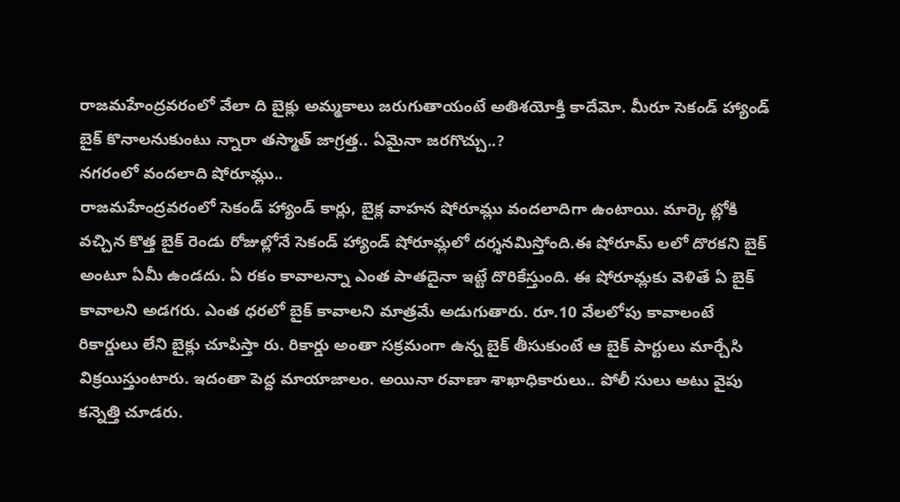రాజమహేంద్రవరంలో వేలా ది బైక్లు అమ్మకాలు జరుగుతాయంటే అతిశయోక్తి కాదేమో. మీరూ సెకండ్ హ్యాండ్ బైక్ కొనాలనుకుంటు న్నారా తస్మాత్ జాగ్రత్త.. ఏమైనా జరగొచ్చు..?
నగరంలో వందలాది షోరూమ్లు..
రాజమహేంద్రవరంలో సెకండ్ హ్యాండ్ కార్లు, బైక్ల వాహన షోరూమ్లు వందలాదిగా ఉంటాయి. మార్కె ట్లోకి వచ్చిన కొత్త బైక్ రెండు రోజుల్లోనే సెకండ్ హ్యాండ్ షోరూమ్లలో దర్శనమిస్తోంది.ఈ షోరూమ్ లలో దొరకని బైక్ అంటూ ఏమీ ఉండదు. ఏ రకం కావాలన్నా ఎంత పాతదైనా ఇట్టే దొరికేస్తుంది. ఈ షోరూమ్లకు వెళితే ఏ బైక్ కావాలని అడగరు. ఎంత ధరలో బైక్ కావాలని మాత్రమే అడుగుతారు. రూ.10 వేలలోపు కావాలంటే రికార్డులు లేని బైక్లు చూపిస్తా రు. రికార్డు అంతా సక్రమంగా ఉన్న బైక్ తీసుకుంటే ఆ బైక్ పార్టులు మార్చేసి విక్రయిస్తుంటారు. ఇదంతా పెద్ద మాయాజాలం. అయినా రవాణా శాఖాధికారులు.. పోలీ సులు అటు వైపు కన్నెత్తి చూడరు.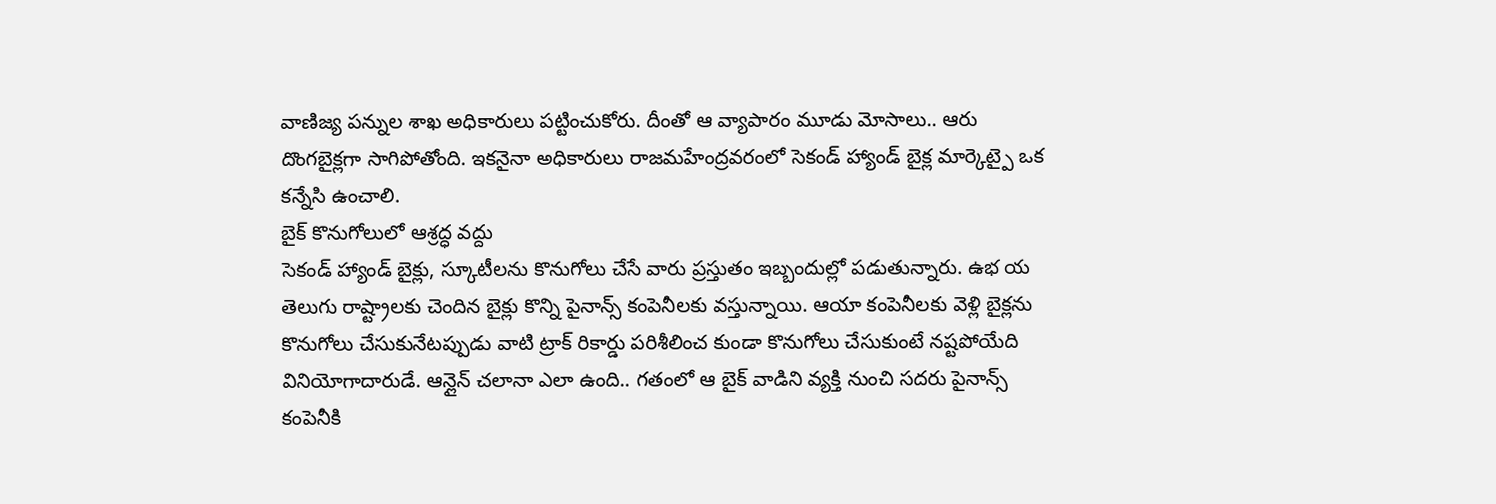వాణిజ్య పన్నుల శాఖ అధికారులు పట్టించుకోరు. దీంతో ఆ వ్యాపారం మూడు మోసాలు.. ఆరు దొంగబైక్లగా సాగిపోతోంది. ఇకనైనా అధికారులు రాజమహేంద్రవరంలో సెకండ్ హ్యాండ్ బైక్ల మార్కెట్పై ఒక కన్నేసి ఉంచాలి.
బైక్ కొనుగోలులో ఆశ్రద్ధ వద్దు
సెకండ్ హ్యాండ్ బైక్లు, స్కూటీలను కొనుగోలు చేసే వారు ప్రస్తుతం ఇబ్బందుల్లో పడుతున్నారు. ఉభ య తెలుగు రాష్ట్రాలకు చెందిన బైక్లు కొన్ని పైనాన్స్ కంపెనీలకు వస్తున్నాయి. ఆయా కంపెనీలకు వెళ్లి బైక్లను కొనుగోలు చేసుకునేటప్పుడు వాటి ట్రాక్ రికార్డు పరిశీలించ కుండా కొనుగోలు చేసుకుంటే నష్టపోయేది వినియోగాదారుడే. ఆన్లైన్ చలానా ఎలా ఉంది.. గతంలో ఆ బైక్ వాడిని వ్యక్తి నుంచి సదరు పైనాన్స్ కంపెనీకి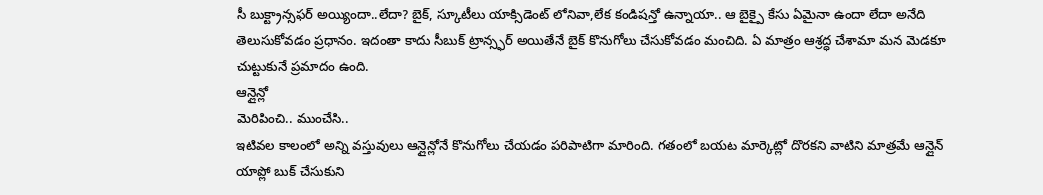సీ బుక్ట్రాన్సఫర్ అయ్యిందా..లేదా? బైక్, స్కూటీలు యాక్సిడెంట్ లోనివా,లేక కండిషన్తో ఉన్నాయా.. ఆ బైక్పై కేసు ఏమైనా ఉందా లేదా అనేది తెలుసుకోవడం ప్రధానం. ఇదంతా కాదు సీబుక్ ట్రాన్స్ఫర్ అయితేనే బైక్ కొనుగోలు చేసుకోవడం మంచిది. ఏ మాత్రం ఆశ్రద్ధ చేశామా మన మెడకూ చుట్టుకునే ప్రమాదం ఉంది.
ఆన్లైన్లో
మెరిపించి.. ముంచేసి..
ఇటివల కాలంలో అన్ని వస్తువులు ఆన్లైన్లోనే కొనుగోలు చేయడం పరిపాటిగా మారింది. గతంలో బయట మార్కెట్లో దొరకని వాటిని మాత్రమే ఆన్లైన్ యాప్లో బుక్ చేసుకుని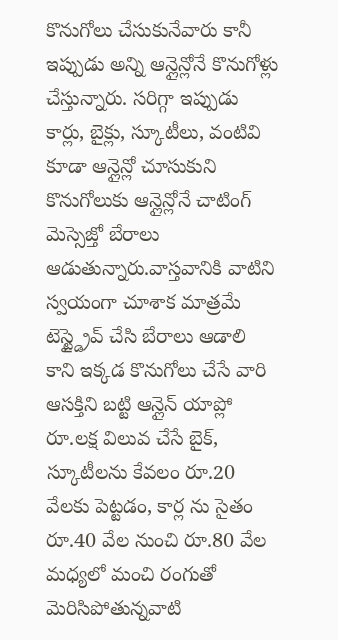కొనుగోలు చేసుకునేవారు కానీ ఇప్పుడు అన్ని ఆన్లైన్లోనే కొనుగోళ్లు చేస్తున్నారు. సరిగ్గా ఇప్పుడు కార్లు, బైక్లు, స్కూటీలు, వంటివి కూడా ఆన్లైన్లో చూసుకుని కొనుగోలుకు ఆన్లైన్లోనే చాటింగ్ మెస్సెజ్తో బేరాలు ఆడుతున్నారు.వాస్తవానికి వాటిని స్వయంగా చూశాక మాత్రమే టెస్ట్డ్రైవ్ చేసి బేరాలు ఆడాలి కాని ఇక్కడ కొనుగోలు చేసే వారి ఆసక్తిని బట్టి ఆన్లైన్ యాప్లో రూ.లక్ష విలువ చేసే బైక్, స్కూటీలను కేవలం రూ.20 వేలకు పెట్టడం, కార్ల ను సైతం రూ.40 వేల నుంచి రూ.80 వేల మధ్యలో మంచి రంగుతో మెరిసిపోతున్నవాటి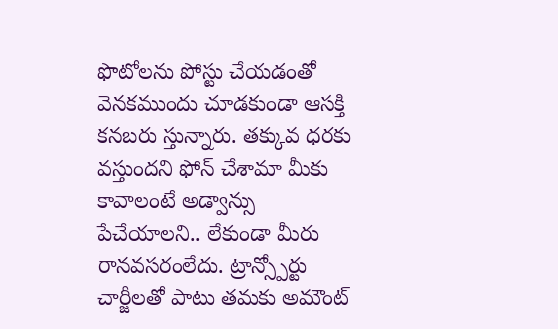ఫొటోలను పోస్టు చేయడంతో వెనకముందు చూడకుండా ఆసక్తి కనబరు స్తున్నారు. తక్కువ ధరకు వస్తుందని ఫోన్ చేశామా మీకు కావాలంటే అడ్వాన్సు పేచేయాలని.. లేకుండా మీరు రానవసరంలేదు. ట్రాన్స్పోర్టు చార్జీలతో పాటు తమకు అమౌంట్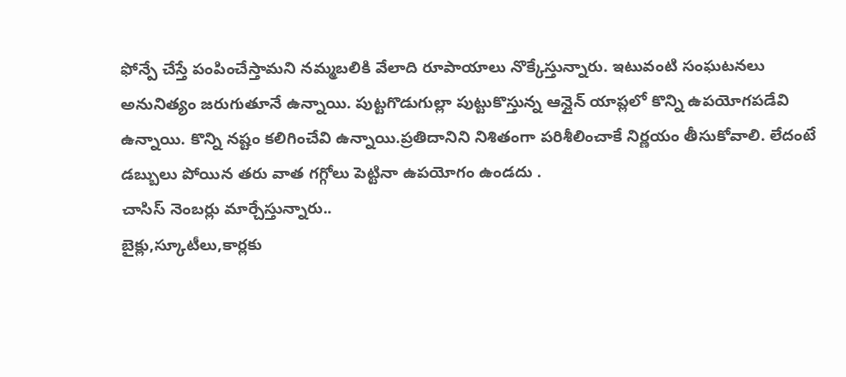ఫోన్పే చేస్తే పంపించేస్తామని నమ్మబలికి వేలాది రూపాయాలు నొక్కేస్తున్నారు. ఇటువంటి సంఘటనలు అనునిత్యం జరుగుతూనే ఉన్నాయి. పుట్టగొడుగుల్లా పుట్టుకొస్తున్న ఆన్లైన్ యాప్లలో కొన్ని ఉపయోగపడేవి ఉన్నాయి. కొన్ని నష్టం కలిగించేవి ఉన్నాయి.ప్రతిదానిని నిశితంగా పరిశీలించాకే నిర్ణయం తీసుకోవాలి. లేదంటే డబ్బులు పోయిన తరు వాత గగ్గోలు పెట్టినా ఉపయోగం ఉండదు .
చాసిస్ నెంబర్లు మార్చేస్తున్నారు..
బైక్లు,స్కూటీలు,కార్లకు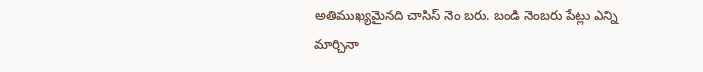అతిముఖ్యమైనది చాసిస్ నెం బరు. బండి నెంబరు పేట్లు ఎన్ని మార్చినా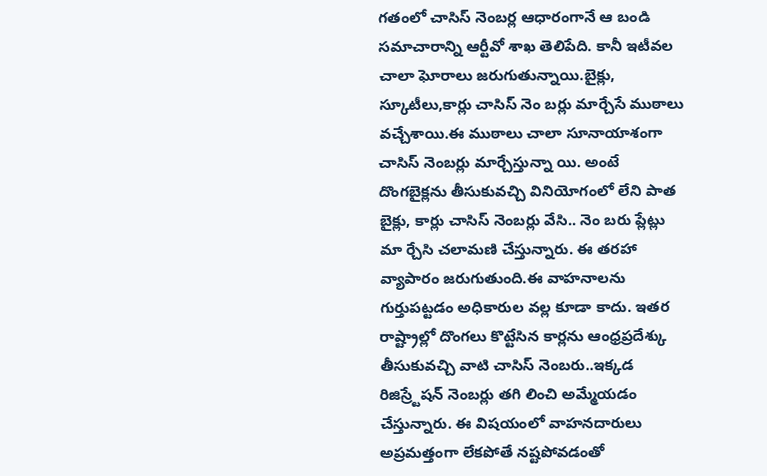గతంలో చాసిస్ నెంబర్ల ఆధారంగానే ఆ బండి సమాచారాన్ని ఆర్టీవో శాఖ తెలిపేది. కానీ ఇటీవల చాలా ఘోరాలు జరుగుతున్నాయి.బైక్లు, స్కూటీలు,కార్లు చాసిస్ నెం బర్లు మార్చేసే ముఠాలు వచ్చేశాయి.ఈ ముఠాలు చాలా సూనాయాశంగా చాసిస్ నెంబర్లు మార్చేస్తున్నా యి. అంటే దొంగబైక్లను తీసుకువచ్చి వినియోగంలో లేని పాత బైక్లు, కార్లు చాసిస్ నెంబర్లు వేసి.. నెం బరు ప్లేట్లు మా ర్చేసి చలామణి చేస్తున్నారు. ఈ తరహా వ్యాపారం జరుగుతుంది.ఈ వాహనాలను గుర్తుపట్టడం అధికారుల వల్ల కూడా కాదు. ఇతర రాష్ట్రాల్లో దొంగలు కొట్టేసిన కార్లను ఆంధ్రప్రదేశ్కు తీసుకువచ్చి వాటి చాసిస్ నెంబరు..ఇక్కడ రిజిస్ర్టేషన్ నెంబర్లు తగి లించి అమ్మేయడం చేస్తున్నారు. ఈ విషయంలో వాహనదారులు అప్రమత్తంగా లేకపోతే నష్టపోవడంతో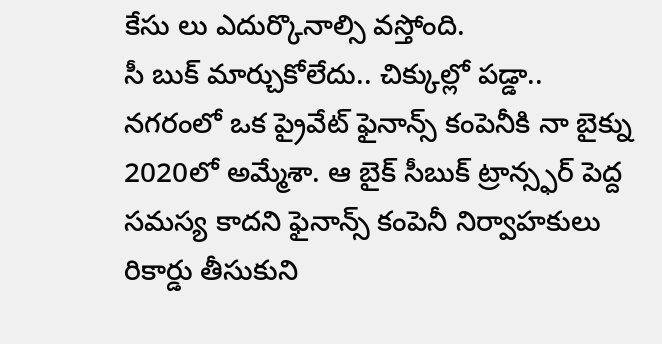కేసు లు ఎదుర్కొనాల్సి వస్తోంది.
సీ బుక్ మార్చుకోలేదు.. చిక్కుల్లో పడ్డా..
నగరంలో ఒక ప్రైవేట్ ఫైనాన్స్ కంపెనీకి నా బైక్ను 2020లో అమ్మేశా. ఆ బైక్ సీబుక్ ట్రాన్స్ఫర్ పెద్ద సమస్య కాదని ఫైనాన్స్ కంపెనీ నిర్వాహకులు రికార్డు తీసుకుని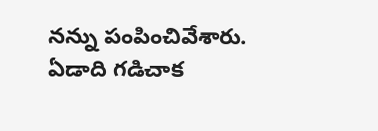నన్ను పంపించివేశారు. ఏడాది గడిచాక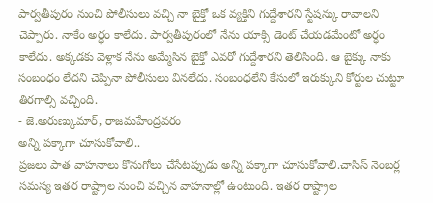పార్వతీపురం నుంచి పోలీసులు వచ్చి నా బైక్తో ఒక వ్యక్తిని గుద్దేశారని స్టేషన్కు రావాలని చెప్పారు. నాకేం అర్ధం కాలేదు. పార్వతీపురంలో నేను యాక్సి డెంట్ చేయడమేంటో అర్ధం కాలేదు. అక్కడకు వెళ్లాక నేను అమ్మేసిన బైక్తో ఎవరో గుద్దేశారని తెలిసింది. ఆ బైక్కు నాకు సంబంధం లేదని చెప్పినా పోలీసులు వినలేదు. సంబంధలేని కేసులో ఇరుక్కుని కోర్టుల చుట్టూ తిరగాల్సి వచ్చింది.
- జె.అరుణ్కుమార్, రాజమహేంద్రవరం
అన్ని పక్కాగా చూసుకోవాలి..
ప్రజలు పాత వాహనాలు కొనుగోలు చేసేటప్పుడు అన్ని పక్కాగా చూసుకోవాలి.చాసిస్ నెంబర్ల సమస్య ఇతర రాష్ట్రాల నుంచి వచ్చిన వాహనాల్లో ఉంటుంది. ఇతర రాష్ట్రాల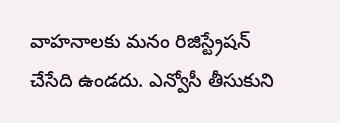వాహనాలకు మనం రిజిస్ట్రేషన్ చేసేది ఉండదు. ఎన్వోసీ తీసుకుని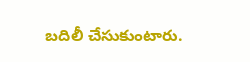బదిలీ చేసుకుంటారు.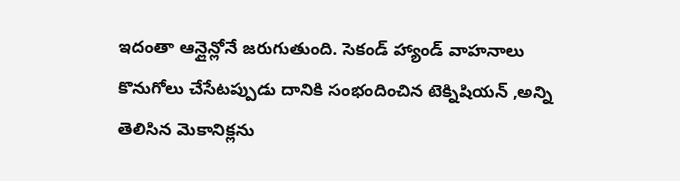ఇదంతా ఆన్లైన్లోనే జరుగుతుంది. సెకండ్ హ్యాండ్ వాహనాలు కొనుగోలు చేసేటప్పుడు దానికి సంభందించిన టెక్నిషియన్ ,అన్ని తెలిసిన మెకానిక్లను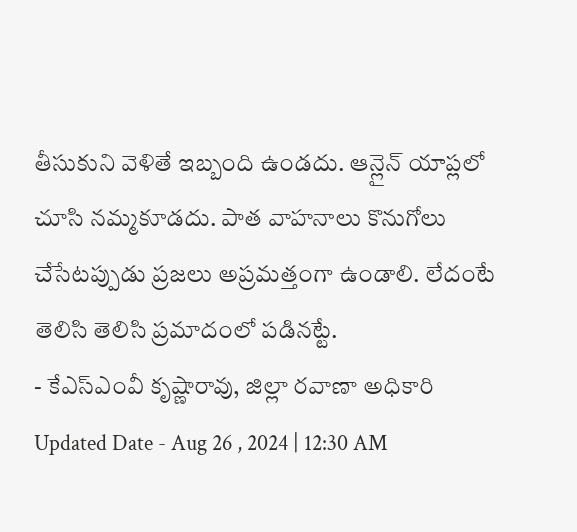తీసుకుని వెళితే ఇబ్బంది ఉండదు. ఆన్లైన్ యాప్లలో చూసి నమ్మకూడదు. పాత వాహనాలు కొనుగోలు చేసేటప్పుడు ప్రజలు అప్రమత్తంగా ఉండాలి. లేదంటే తెలిసి తెలిసి ప్రమాదంలో పడినట్టే.
- కేఎస్ఎంవీ కృష్ణారావు, జిల్లా రవాణా అధికారి
Updated Date - Aug 26 , 2024 | 12:30 AM